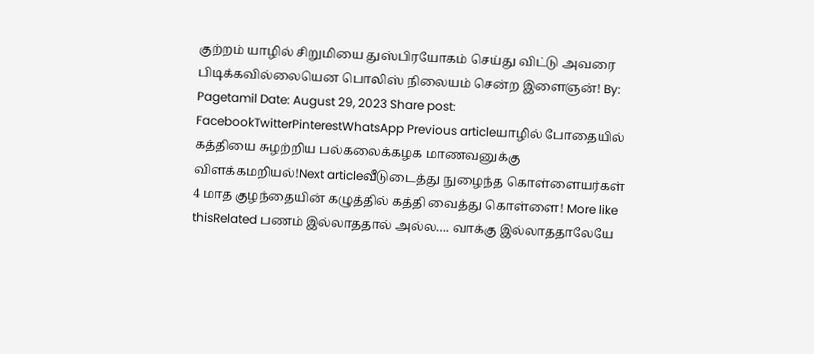குற்றம் யாழில் சிறுமியை துஸ்பிரயோகம் செய்து விட்டு அவரை பிடிக்கவில்லையென பொலிஸ் நிலையம் சென்ற இளைஞன்! By: Pagetamil Date: August 29, 2023 Share post: FacebookTwitterPinterestWhatsApp Previous articleயாழில் போதையில் கத்தியை சுழற்றிய பல்கலைக்கழக மாணவனுக்கு விளக்கமறியல்!Next articleவீடுடைத்து நுழைந்த கொள்ளையர்கள் 4 மாத குழந்தையின் கழுத்தில் கத்தி வைத்து கொள்ளை! More like thisRelated பணம் இல்லாததால் அல்ல…. வாக்கு இல்லாததாலேயே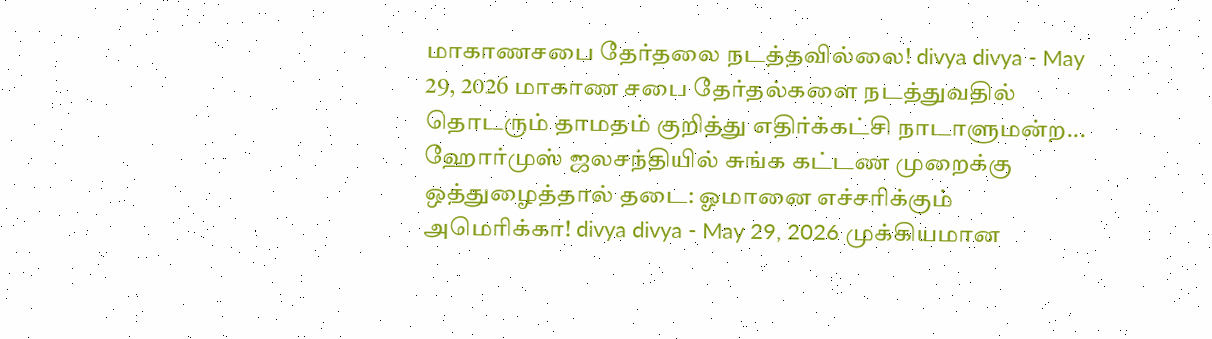மாகாணசபை தேர்தலை நடத்தவில்லை! divya divya - May 29, 2026 மாகாண சபை தேர்தல்களை நடத்துவதில் தொடரும் தாமதம் குறித்து எதிர்க்கட்சி நாடாளுமன்ற... ஹோர்முஸ் ஜலசந்தியில் சுங்க கட்டண முறைக்கு ஒத்துழைத்தால் தடை: ஓமானை எச்சரிக்கும் அமெரிக்கா! divya divya - May 29, 2026 முக்கியமான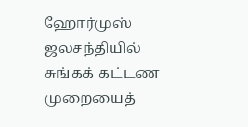ஹோர்முஸ் ஜலசந்தியில் சுங்கக் கட்டண முறையைத்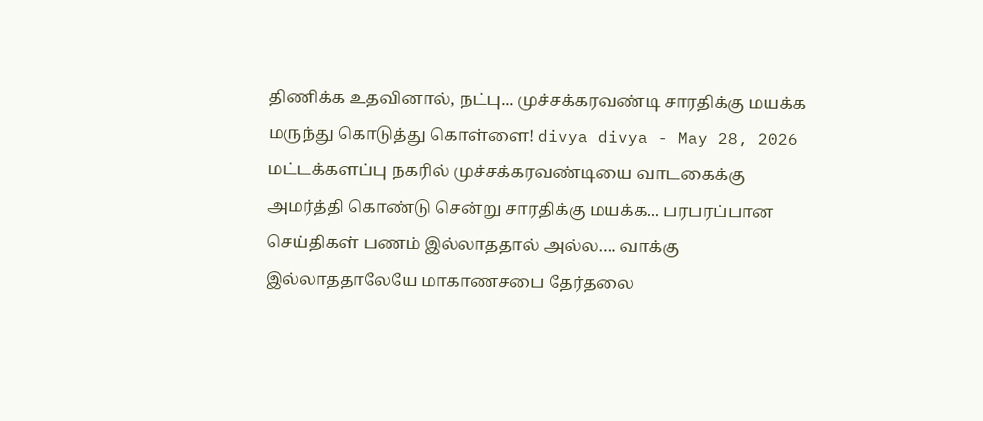திணிக்க உதவினால், நட்பு... முச்சக்கரவண்டி சாரதிக்கு மயக்க மருந்து கொடுத்து கொள்ளை! divya divya - May 28, 2026 மட்டக்களப்பு நகரில் முச்சக்கரவண்டியை வாடகைக்கு அமர்த்தி கொண்டு சென்று சாரதிக்கு மயக்க... பரபரப்பான செய்திகள் பணம் இல்லாததால் அல்ல…. வாக்கு இல்லாததாலேயே மாகாணசபை தேர்தலை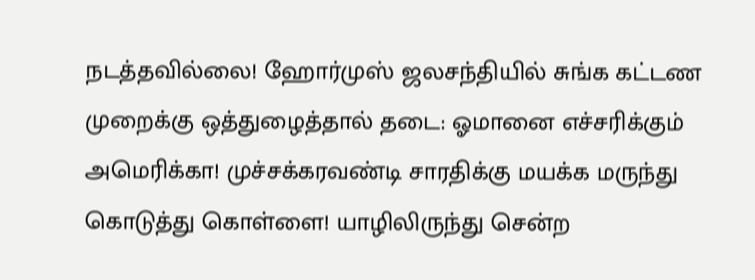நடத்தவில்லை! ஹோர்முஸ் ஜலசந்தியில் சுங்க கட்டண முறைக்கு ஒத்துழைத்தால் தடை: ஓமானை எச்சரிக்கும் அமெரிக்கா! முச்சக்கரவண்டி சாரதிக்கு மயக்க மருந்து கொடுத்து கொள்ளை! யாழிலிருந்து சென்ற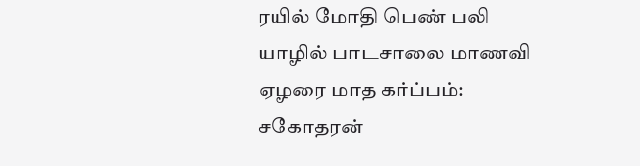ரயில் மோதி பெண் பலி யாழில் பாடசாலை மாணவி ஏழரை மாத கர்ப்பம்: சகோதரன்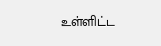உள்ளிட்ட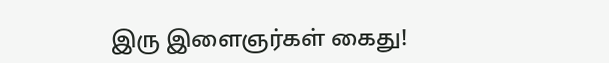இரு இளைஞர்கள் கைது!